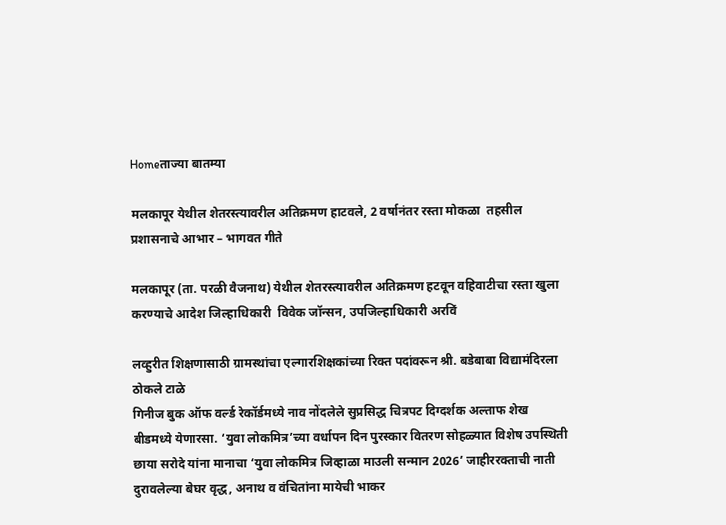Homeताज्या बातम्या

मलकापूर येथील शेतरस्त्यावरील अतिक्रमण हाटवले, 2 वर्षानंतर रस्ता मोकळा  तहसील प्रशासनाचे आभार – भागवत गीते

मलकापूर (ता. परळी वैजनाथ) येथील शेतरस्त्यावरील अतिक्रमण हटवून वहिवाटीचा रस्ता खुला करण्याचे आदेश जिल्हाधिकारी  विवेक जॉन्सन, उपजिल्हाधिकारी अरविं

लव्हुरीत शिक्षणासाठी ग्रामस्थांचा एल्गारशिक्षकांच्या रिक्त पदांवरून श्री. बडेबाबा विद्यामंदिरला ठोकले टाळे
गिनीज बुक ऑफ वर्ल्ड रेकॉर्डमध्ये नाव नोंदलेले सुप्रसिद्ध चित्रपट दिग्दर्शक अल्ताफ शेख बीडमध्ये येणारसा. ‘युवा लोकमित्र’च्या वर्धापन दिन पुरस्कार वितरण सोहळ्यात विशेष उपस्थिती
छाया सरोदे यांना मानाचा ‘युवा लोकमित्र जिव्हाळा माउली सन्मान 2026’ जाहीररक्ताची नाती दुरावलेल्या बेघर वृद्ध, अनाथ व वंचितांना मायेची भाकर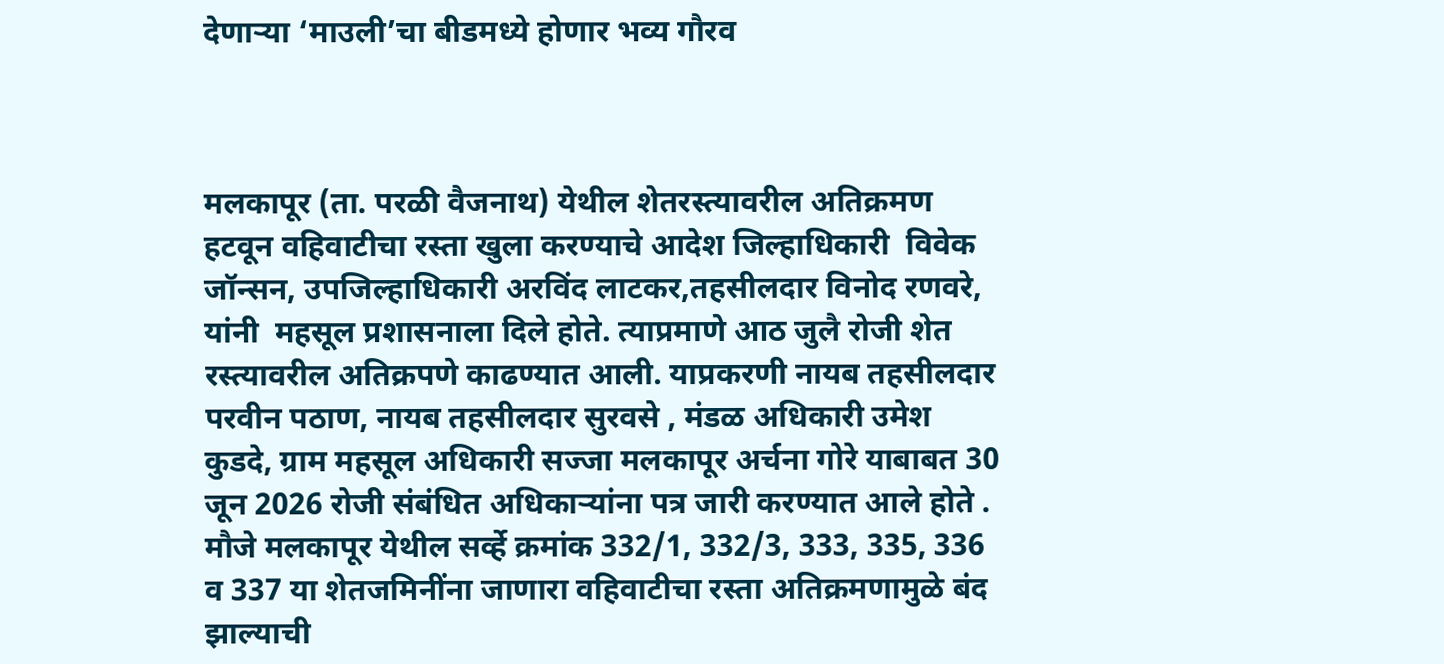देणार्‍या ‘माउली’चा बीडमध्ये होणार भव्य गौरव



मलकापूर (ता. परळी वैजनाथ) येथील शेतरस्त्यावरील अतिक्रमण हटवून वहिवाटीचा रस्ता खुला करण्याचे आदेश जिल्हाधिकारी  विवेक जॉन्सन, उपजिल्हाधिकारी अरविंद लाटकर,तहसीलदार विनोद रणवरे, यांनी  महसूल प्रशासनाला दिले होते. त्याप्रमाणे आठ जुलै रोजी शेत रस्त्यावरील अतिक्रपणे काढण्यात आली. याप्रकरणी नायब तहसीलदार परवीन पठाण, नायब तहसीलदार सुरवसे , मंडळ अधिकारी उमेश कुडदे, ग्राम महसूल अधिकारी सज्जा मलकापूर अर्चना गोरे याबाबत 30 जून 2026 रोजी संबंधित अधिकार्‍यांना पत्र जारी करण्यात आले होते .
मौजे मलकापूर येथील सर्व्हे क्रमांक 332/1, 332/3, 333, 335, 336 व 337 या शेतजमिनींना जाणारा वहिवाटीचा रस्ता अतिक्रमणामुळे बंद झाल्याची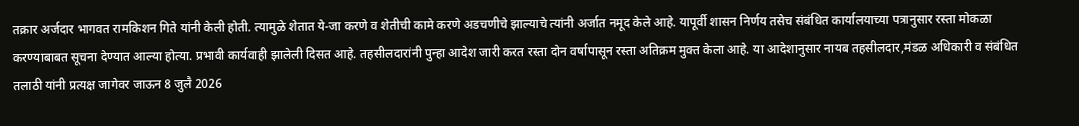तक्रार अर्जदार भागवत रामकिशन गिते यांनी केली होती. त्यामुळे शेतात ये-जा करणे व शेतीची कामे करणे अडचणीचे झाल्याचे त्यांनी अर्जात नमूद केले आहे. यापूर्वी शासन निर्णय तसेच संबंधित कार्यालयाच्या पत्रानुसार रस्ता मोकळा करण्याबाबत सूचना देण्यात आल्या होत्या. प्रभावी कार्यवाही झालेली दिसत आहे. तहसीलदारांनी पुन्हा आदेश जारी करत रस्ता दोन वर्षापासून रस्ता अतिक्रम मुक्त केला आहे. या आदेशानुसार नायब तहसीलदार,मंडळ अधिकारी व संबंधित तलाठी यांनी प्रत्यक्ष जागेवर जाऊन 8 जुलै 2026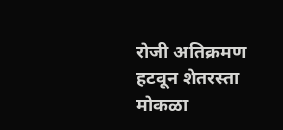रोजी अतिक्रमण हटवून शेतरस्ता मोकळा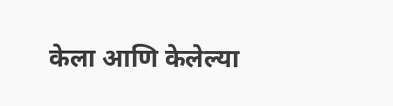केला आणि केलेल्या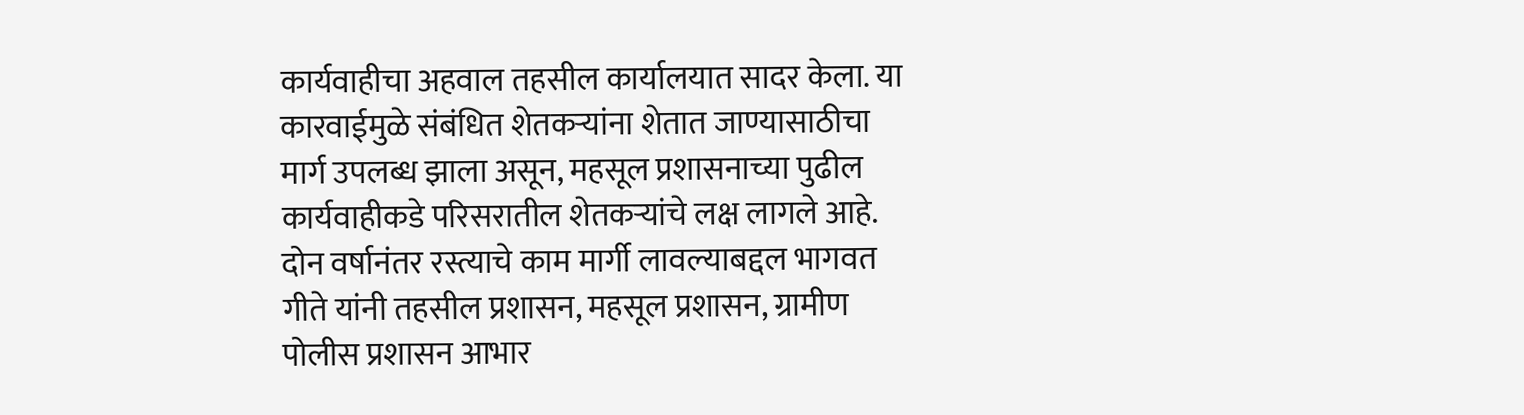कार्यवाहीचा अहवाल तहसील कार्यालयात सादर केला. या कारवाईमुळे संबंधित शेतकर्‍यांना शेतात जाण्यासाठीचा मार्ग उपलब्ध झाला असून, महसूल प्रशासनाच्या पुढील कार्यवाहीकडे परिसरातील शेतकर्‍यांचे लक्ष लागले आहे. दोन वर्षानंतर रस्त्याचे काम मार्गी लावल्याबद्दल भागवत गीते यांनी तहसील प्रशासन, महसूल प्रशासन, ग्रामीण पोलीस प्रशासन आभार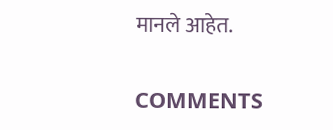मानले आहेत.

COMMENTS